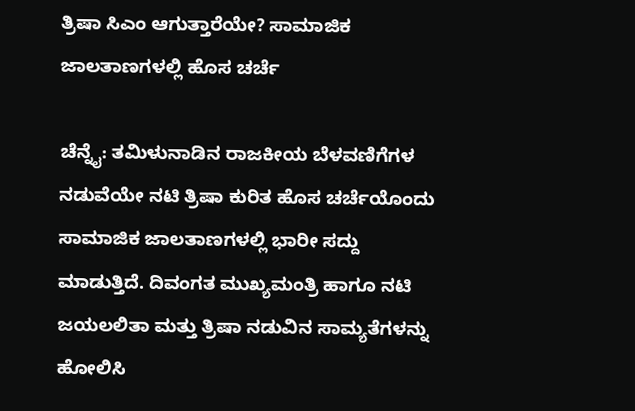ತ್ರಿಷಾ ಸಿಎಂ ಆಗುತ್ತಾರೆಯೇ? ಸಾಮಾಜಿಕ ಜಾಲತಾಣಗಳಲ್ಲಿ ಹೊಸ ಚರ್ಚೆ

ಚೆನ್ನೈ: ತಮಿಳುನಾಡಿನ ರಾಜಕೀಯ ಬೆಳವಣಿಗೆಗಳ ನಡುವೆಯೇ ನಟಿ ತ್ರಿಷಾ ಕುರಿತ ಹೊಸ ಚರ್ಚೆಯೊಂದು ಸಾಮಾಜಿಕ ಜಾಲತಾಣಗಳಲ್ಲಿ ಭಾರೀ ಸದ್ದು ಮಾಡುತ್ತಿದೆ. ದಿವಂಗತ ಮುಖ್ಯಮಂತ್ರಿ ಹಾಗೂ ನಟಿ ಜಯಲಲಿತಾ ಮತ್ತು ತ್ರಿಷಾ ನಡುವಿನ ಸಾಮ್ಯತೆಗಳನ್ನು ಹೋಲಿಸಿ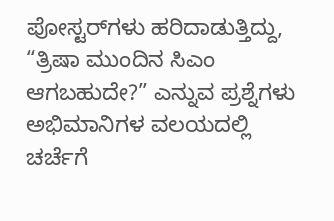ಪೋಸ್ಟರ್‌ಗಳು ಹರಿದಾಡುತ್ತಿದ್ದು, “ತ್ರಿಷಾ ಮುಂದಿನ ಸಿಎಂ ಆಗಬಹುದೇ?” ಎನ್ನುವ ಪ್ರಶ್ನೆಗಳು ಅಭಿಮಾನಿಗಳ ವಲಯದಲ್ಲಿ ಚರ್ಚೆಗೆ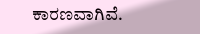ಕಾರಣವಾಗಿವೆ.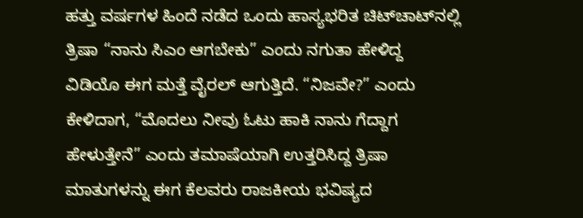ಹತ್ತು ವರ್ಷಗಳ ಹಿಂದೆ ನಡೆದ ಒಂದು ಹಾಸ್ಯಭರಿತ ಚಿಟ್‌ಚಾಟ್‌ನಲ್ಲಿ ತ್ರಿಷಾ “ನಾನು ಸಿಎಂ ಆಗಬೇಕು” ಎಂದು ನಗುತಾ ಹೇಳಿದ್ದ ವಿಡಿಯೊ ಈಗ ಮತ್ತೆ ವೈರಲ್ ಆಗುತ್ತಿದೆ. “ನಿಜವೇ?” ಎಂದು ಕೇಳಿದಾಗ, “ಮೊದಲು ನೀವು ಓಟು ಹಾಕಿ ನಾನು ಗೆದ್ದಾಗ ಹೇಳುತ್ತೇನೆ” ಎಂದು ತಮಾಷೆಯಾಗಿ ಉತ್ತರಿಸಿದ್ದ ತ್ರಿಷಾ ಮಾತುಗಳನ್ನು ಈಗ ಕೆಲವರು ರಾಜಕೀಯ ಭವಿಷ್ಯದ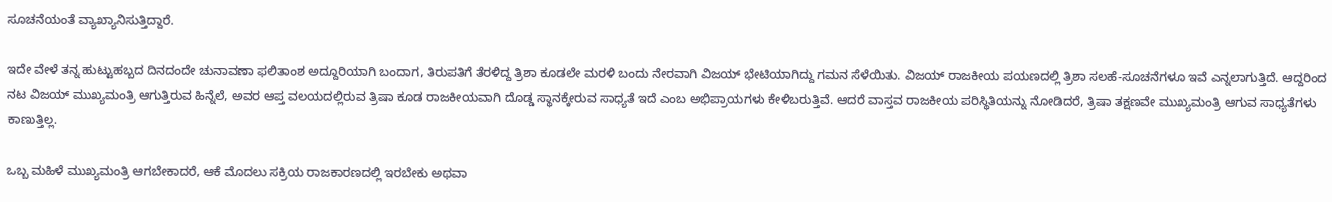ಸೂಚನೆಯಂತೆ ವ್ಯಾಖ್ಯಾನಿಸುತ್ತಿದ್ದಾರೆ.

ಇದೇ ವೇಳೆ ತನ್ನ ಹುಟ್ಟುಹಬ್ಬದ ದಿನದಂದೇ ಚುನಾವಣಾ ಫಲಿತಾಂಶ ಅದ್ದೂರಿಯಾಗಿ ಬಂದಾಗ, ತಿರುಪತಿಗೆ ತೆರಳಿದ್ದ ತ್ರಿಶಾ ಕೂಡಲೇ ಮರಳಿ ಬಂದು ನೇರವಾಗಿ ವಿಜಯ್ ಭೇಟಿಯಾಗಿದ್ದು ಗಮನ ಸೆಳೆಯಿತು. ವಿಜಯ್ ರಾಜಕೀಯ ಪಯಣದಲ್ಲಿ ತ್ರಿಶಾ ಸಲಹೆ-ಸೂಚನೆಗಳೂ ಇವೆ ಎನ್ನಲಾಗುತ್ತಿದೆ. ಆದ್ದರಿಂದ ನಟ ವಿಜಯ್ ಮುಖ್ಯಮಂತ್ರಿ ಆಗುತ್ತಿರುವ ಹಿನ್ನೆಲೆ, ಅವರ ಆಪ್ತ ವಲಯದಲ್ಲಿರುವ ತ್ರಿಷಾ ಕೂಡ ರಾಜಕೀಯವಾಗಿ ದೊಡ್ಡ ಸ್ಥಾನಕ್ಕೇರುವ ಸಾಧ್ಯತೆ ಇದೆ ಎಂಬ ಅಭಿಪ್ರಾಯಗಳು ಕೇಳಿಬರುತ್ತಿವೆ. ಆದರೆ ವಾಸ್ತವ ರಾಜಕೀಯ ಪರಿಸ್ಥಿತಿಯನ್ನು ನೋಡಿದರೆ, ತ್ರಿಷಾ ತಕ್ಷಣವೇ ಮುಖ್ಯಮಂತ್ರಿ ಆಗುವ ಸಾಧ್ಯತೆಗಳು ಕಾಣುತ್ತಿಲ್ಲ.

ಒಬ್ಬ ಮಹಿಳೆ ಮುಖ್ಯಮಂತ್ರಿ ಆಗಬೇಕಾದರೆ, ಆಕೆ ಮೊದಲು ಸಕ್ರಿಯ ರಾಜಕಾರಣದಲ್ಲಿ ಇರಬೇಕು ಅಥವಾ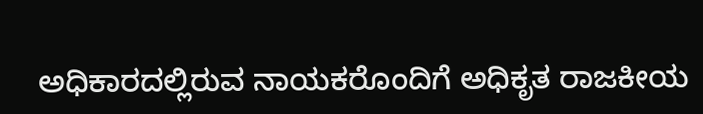ಅಧಿಕಾರದಲ್ಲಿರುವ ನಾಯಕರೊಂದಿಗೆ ಅಧಿಕೃತ ರಾಜಕೀಯ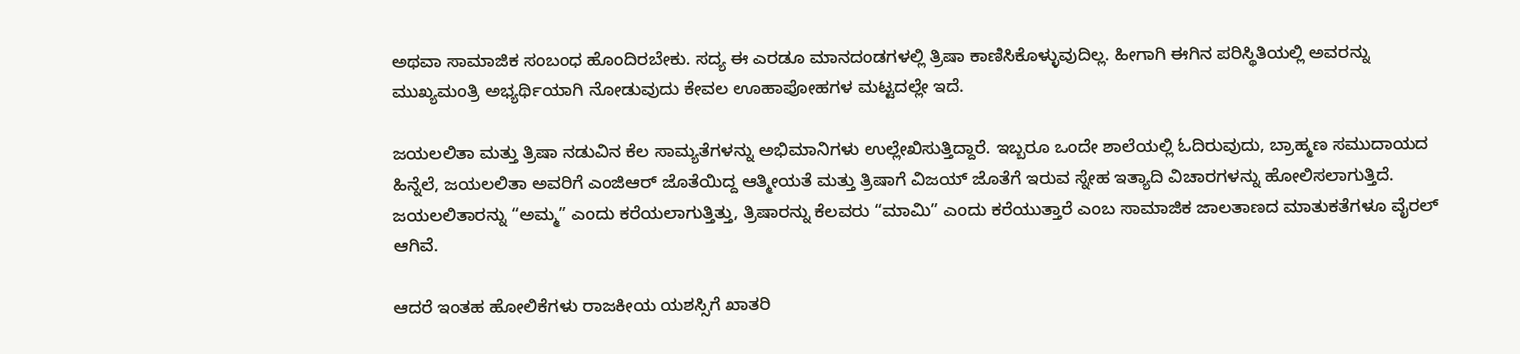ಅಥವಾ ಸಾಮಾಜಿಕ ಸಂಬಂಧ ಹೊಂದಿರಬೇಕು. ಸದ್ಯ ಈ ಎರಡೂ ಮಾನದಂಡಗಳಲ್ಲಿ ತ್ರಿಷಾ ಕಾಣಿಸಿಕೊಳ್ಳುವುದಿಲ್ಲ. ಹೀಗಾಗಿ ಈಗಿನ ಪರಿಸ್ಥಿತಿಯಲ್ಲಿ ಅವರನ್ನು ಮುಖ್ಯಮಂತ್ರಿ ಅಭ್ಯರ್ಥಿಯಾಗಿ ನೋಡುವುದು ಕೇವಲ ಊಹಾಪೋಹಗಳ ಮಟ್ಟದಲ್ಲೇ ಇದೆ.

ಜಯಲಲಿತಾ ಮತ್ತು ತ್ರಿಷಾ ನಡುವಿನ ಕೆಲ ಸಾಮ್ಯತೆಗಳನ್ನು ಅಭಿಮಾನಿಗಳು ಉಲ್ಲೇಖಿಸುತ್ತಿದ್ದಾರೆ. ಇಬ್ಬರೂ ಒಂದೇ ಶಾಲೆಯಲ್ಲಿ ಓದಿರುವುದು, ಬ್ರಾಹ್ಮಣ ಸಮುದಾಯದ ಹಿನ್ನೆಲೆ, ಜಯಲಲಿತಾ ಅವರಿಗೆ ಎಂಜಿಆರ್ ಜೊತೆಯಿದ್ದ ಆತ್ಮೀಯತೆ ಮತ್ತು ತ್ರಿಷಾಗೆ ವಿಜಯ್ ಜೊತೆಗೆ ಇರುವ ಸ್ನೇಹ ಇತ್ಯಾದಿ ವಿಚಾರಗಳನ್ನು ಹೋಲಿಸಲಾಗುತ್ತಿದೆ. ಜಯಲಲಿತಾರನ್ನು “ಅಮ್ಮ” ಎಂದು ಕರೆಯಲಾಗುತ್ತಿತ್ತು, ತ್ರಿಷಾರನ್ನು ಕೆಲವರು “ಮಾಮಿ” ಎಂದು ಕರೆಯುತ್ತಾರೆ ಎಂಬ ಸಾಮಾಜಿಕ ಜಾಲತಾಣದ ಮಾತುಕತೆಗಳೂ ವೈರಲ್ ಆಗಿವೆ.

ಆದರೆ ಇಂತಹ ಹೋಲಿಕೆಗಳು ರಾಜಕೀಯ ಯಶಸ್ಸಿಗೆ ಖಾತರಿ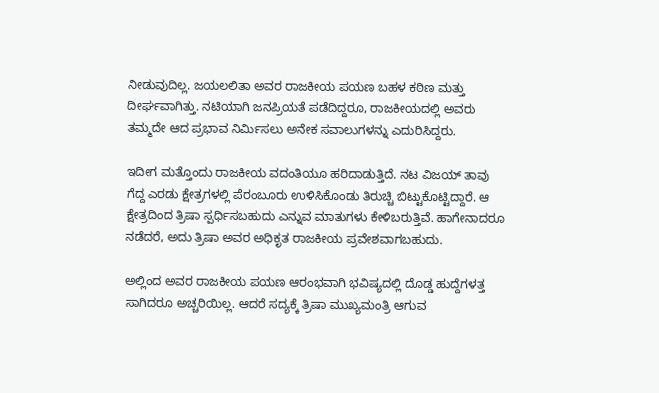ನೀಡುವುದಿಲ್ಲ. ಜಯಲಲಿತಾ ಅವರ ರಾಜಕೀಯ ಪಯಣ ಬಹಳ ಕಠಿಣ ಮತ್ತು ದೀರ್ಘವಾಗಿತ್ತು. ನಟಿಯಾಗಿ ಜನಪ್ರಿಯತೆ ಪಡೆದಿದ್ದರೂ, ರಾಜಕೀಯದಲ್ಲಿ ಅವರು ತಮ್ಮದೇ ಆದ ಪ್ರಭಾವ ನಿರ್ಮಿಸಲು ಅನೇಕ ಸವಾಲುಗಳನ್ನು ಎದುರಿಸಿದ್ದರು.

ಇದೀಗ ಮತ್ತೊಂದು ರಾಜಕೀಯ ವದಂತಿಯೂ ಹರಿದಾಡುತ್ತಿದೆ. ನಟ ವಿಜಯ್ ತಾವು ಗೆದ್ದ ಎರಡು ಕ್ಷೇತ್ರಗಳಲ್ಲಿ ಪೆರಂಬೂರು ಉಳಿಸಿಕೊಂಡು ತಿರುಚ್ಚಿ ಬಿಟ್ಟುಕೊಟ್ಟಿದ್ದಾರೆ. ಆ ಕ್ಷೇತ್ರದಿಂದ ತ್ರಿಷಾ ಸ್ಪರ್ಧಿಸಬಹುದು ಎನ್ನುವ ಮಾತುಗಳು ಕೇಳಿಬರುತ್ತಿವೆ. ಹಾಗೇನಾದರೂ ನಡೆದರೆ, ಅದು ತ್ರಿಷಾ ಅವರ ಅಧಿಕೃತ ರಾಜಕೀಯ ಪ್ರವೇಶವಾಗಬಹುದು.

ಅಲ್ಲಿಂದ ಅವರ ರಾಜಕೀಯ ಪಯಣ ಆರಂಭವಾಗಿ ಭವಿಷ್ಯದಲ್ಲಿ ದೊಡ್ಡ ಹುದ್ದೆಗಳತ್ತ ಸಾಗಿದರೂ ಅಚ್ಚರಿಯಿಲ್ಲ. ಆದರೆ ಸದ್ಯಕ್ಕೆ ತ್ರಿಷಾ ಮುಖ್ಯಮಂತ್ರಿ ಆಗುವ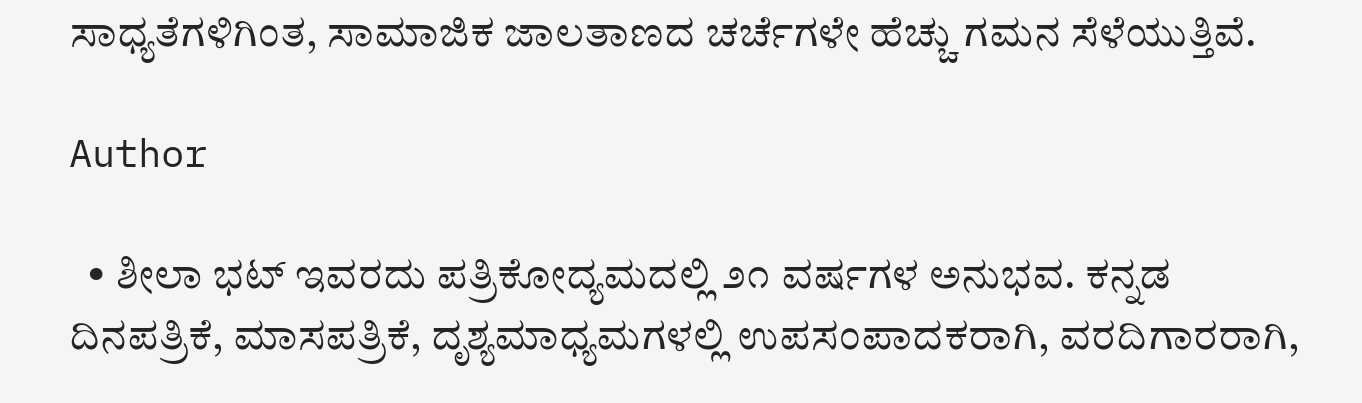ಸಾಧ್ಯತೆಗಳಿಗಿಂತ, ಸಾಮಾಜಿಕ ಜಾಲತಾಣದ ಚರ್ಚೆಗಳೇ ಹೆಚ್ಚು ಗಮನ ಸೆಳೆಯುತ್ತಿವೆ.

Author

  • ಶೀಲಾ ಭಟ್ ಇವರದು ಪತ್ರಿಕೋದ್ಯಮದಲ್ಲಿ ೨೧ ವರ್ಷಗಳ ಅನುಭವ. ಕನ್ನಡ ದಿನಪತ್ರಿಕೆ, ಮಾಸಪತ್ರಿಕೆ, ದೃಶ್ಯಮಾಧ್ಯಮಗಳಲ್ಲಿ ಉಪಸಂಪಾದಕರಾಗಿ, ವರದಿಗಾರರಾಗಿ,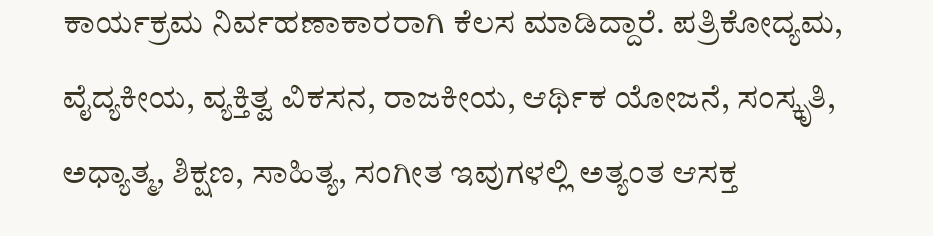ಕಾರ್ಯಕ್ರಮ ನಿರ್ವಹಣಾಕಾರರಾಗಿ ಕೆಲಸ ಮಾಡಿದ್ದಾರೆ. ಪತ್ರಿಕೋದ್ಯಮ, ವೈದ್ಯಕೀಯ, ವ್ಯಕ್ತಿತ್ವ ವಿಕಸನ, ರಾಜಕೀಯ, ಆರ್ಥಿಕ ಯೋಜನೆ, ಸಂಸ್ಕೃತಿ, ಅಧ್ಯಾತ್ಮ, ಶಿಕ್ಷಣ, ಸಾಹಿತ್ಯ, ಸಂಗೀತ ಇವುಗಳಲ್ಲಿ ಅತ್ಯಂತ ಆಸಕ್ತ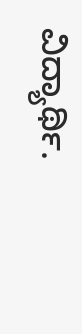ವಿದ್ಯಾರ್ಥಿ.